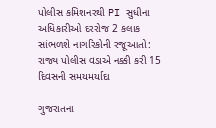પોલીસ કમિશનરથી PI સુધીના અધિકારીઓ દરરોજ 2 કલાક સાંભળશે નાગરિકોની રજૂઆતો: રાજ્ય પોલીસ વડાએ નક્કી કરી 15 દિવસની સમયમર્યાદા

ગુજરાતના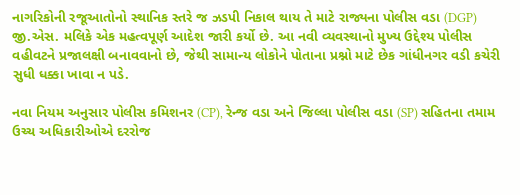નાગરિકોની રજૂઆતોનો સ્થાનિક સ્તરે જ ઝડપી નિકાલ થાય તે માટે રાજ્યના પોલીસ વડા (DGP) જી.એસ. મલિકે એક મહત્વપૂર્ણ આદેશ જારી કર્યો છે. આ નવી વ્યવસ્થાનો મુખ્ય ઉદ્દેશ્ય પોલીસ વહીવટને પ્રજાલક્ષી બનાવવાનો છે, જેથી સામાન્ય લોકોને પોતાના પ્રશ્નો માટે છેક ગાંધીનગર વડી કચેરી સુધી ધક્કા ખાવા ન પડે.

નવા નિયમ અનુસાર પોલીસ કમિશનર (CP), રેન્જ વડા અને જિલ્લા પોલીસ વડા (SP) સહિતના તમામ ઉચ્ચ અધિકારીઓએ દરરોજ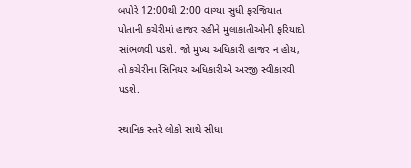બપોરે 12:00થી 2:00 વાગ્યા સુધી ફરજિયાત પોતાની કચેરીમાં હાજર રહીને મુલાકાતીઓની ફરિયાદો સાંભળવી પડશે. જો મુખ્ય અધિકારી હાજર ન હોય, તો કચેરીના સિનિયર અધિકારીએ અરજી સ્વીકારવી પડશે.

સ્થાનિક સ્તરે લોકો સાથે સીધા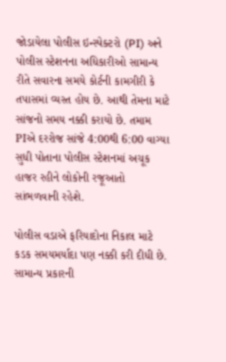જોડાયેલા પોલીસ ઇન્સ્પેક્ટરો (PI) અને પોલીસ સ્ટેશનના અધિકારીઓ સામાન્ય રીતે સવારના સમયે કોર્ટની કામગીરી કે તપાસમાં વ્યસ્ત હોય છે. આથી તેમના માટે સાંજનો સમય નક્કી કરાયો છે. તમામ PIએ દરરોજ સાંજે 4:00થી 6:00 વાગ્યા સુધી પોતાના પોલીસ સ્ટેશનમાં અચૂક હાજર રહીને લોકોની રજૂઆતો સાંભળવાની રહેશે.

પોલીસ વડાએ ફરિયાદોના નિકાલ માટે કડક સમયમર્યાદા પણ નક્કી કરી દીધી છે. સામાન્ય પ્રકારની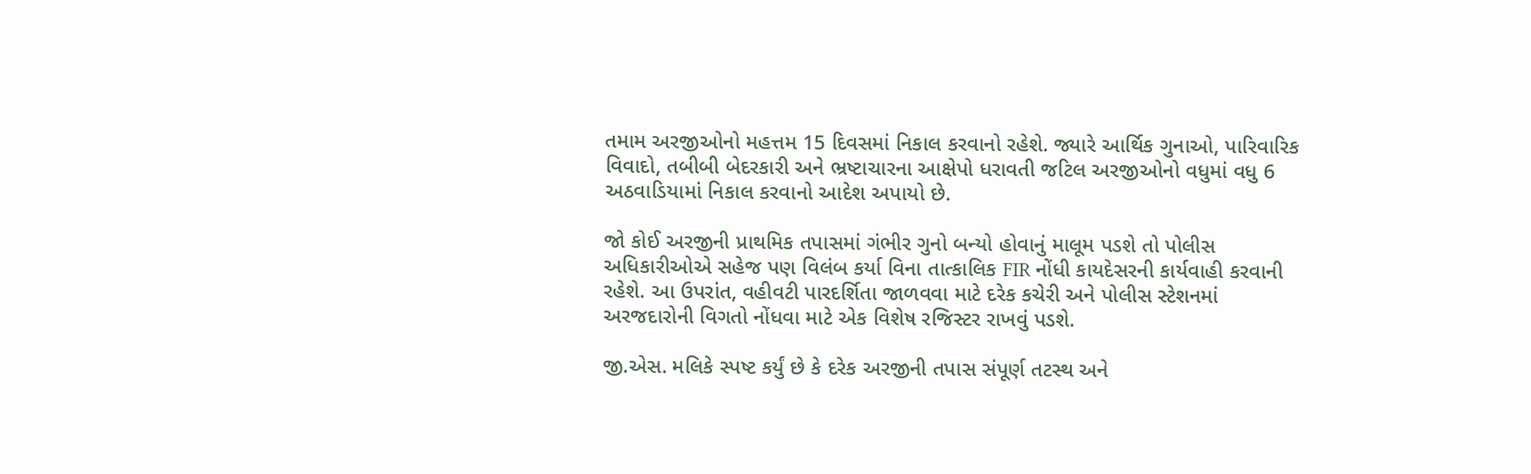તમામ અરજીઓનો મહત્તમ 15 દિવસમાં નિકાલ કરવાનો રહેશે. જ્યારે આર્થિક ગુનાઓ, પારિવારિક વિવાદો, તબીબી બેદરકારી અને ભ્રષ્ટાચારના આક્ષેપો ધરાવતી જટિલ અરજીઓનો વધુમાં વધુ 6 અઠવાડિયામાં નિકાલ કરવાનો આદેશ અપાયો છે.

જો કોઈ અરજીની પ્રાથમિક તપાસમાં ગંભીર ગુનો બન્યો હોવાનું માલૂમ પડશે તો પોલીસ અધિકારીઓએ સહેજ પણ વિલંબ કર્યા વિના તાત્કાલિક FIR નોંધી કાયદેસરની કાર્યવાહી કરવાની રહેશે. આ ઉપરાંત, વહીવટી પારદર્શિતા જાળવવા માટે દરેક કચેરી અને પોલીસ સ્ટેશનમાં અરજદારોની વિગતો નોંધવા માટે એક વિશેષ રજિસ્ટર રાખવું પડશે.

જી.એસ. મલિકે સ્પષ્ટ કર્યું છે કે દરેક અરજીની તપાસ સંપૂર્ણ તટસ્થ અને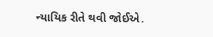ન્યાયિક રીતે થવી જોઈએ.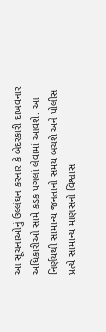આ સૂચનાઓનું ઉલ્લંઘન કરનાર કે બેદરકારી દાખવનાર અધિકારીઓ સામે કડક પગલાં લેવામાં આવશે. આ નિર્ણયથી સામાન્ય જનતાનો સમય બચશે અને પોલીસ પ્રત્યે સામાન્ય માણસનો વિશ્વાસ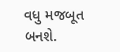વધુ મજબૂત બનશે.